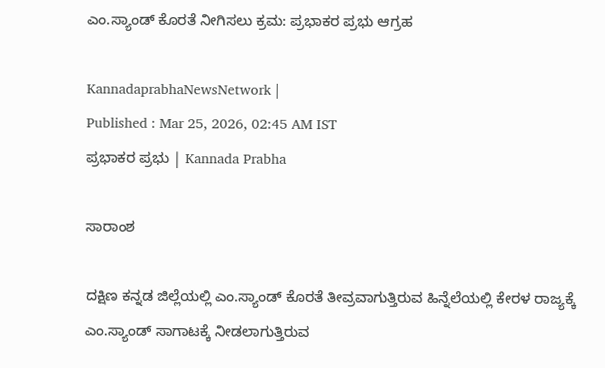ಎಂ.ಸ್ಯಾಂಡ್ ಕೊರತೆ ನೀಗಿಸಲು ಕ್ರಮ: ಪ್ರಭಾಕರ ಪ್ರಭು ಆಗ್ರಹ

KannadaprabhaNewsNetwork |
Published : Mar 25, 2026, 02:45 AM IST
ಪ್ರಭಾಕರ ಪ್ರಭು | Kannada Prabha

ಸಾರಾಂಶ

ದಕ್ಷಿಣ ಕನ್ನಡ ಜಿಲ್ಲೆಯಲ್ಲಿ ಎಂ.ಸ್ಯಾಂಡ್ ಕೊರತೆ ತೀವ್ರವಾಗುತ್ತಿರುವ ಹಿನ್ನೆಲೆಯಲ್ಲಿ ಕೇರಳ ರಾಜ್ಯಕ್ಕೆ ಎಂ.ಸ್ಯಾಂಡ್ ಸಾಗಾಟಕ್ಕೆ ನೀಡಲಾಗುತ್ತಿರುವ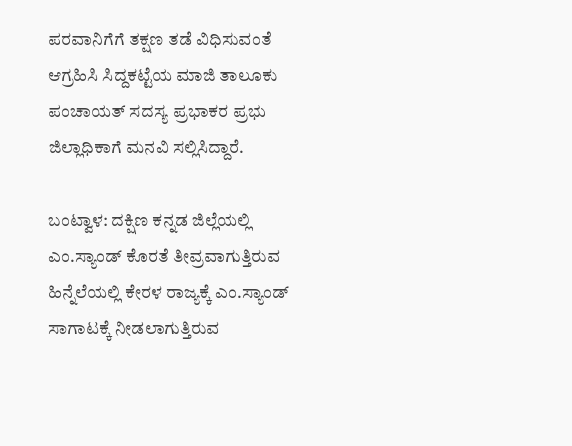ಪರವಾನಿಗೆಗೆ ತಕ್ಷಣ ತಡೆ ವಿಧಿಸುವಂತೆ ಆಗ್ರಹಿಸಿ ಸಿದ್ದಕಟ್ಟೆಯ ಮಾಜಿ ತಾಲೂಕು ಪಂಚಾಯತ್ ಸದಸ್ಯ ಪ್ರಭಾಕರ ಪ್ರಭು ಜಿಲ್ಲಾಧಿಕಾಗೆ ಮನವಿ ಸಲ್ಲಿಸಿದ್ದಾರೆ.

ಬಂಟ್ವಾಳ: ದಕ್ಷಿಣ ಕನ್ನಡ ಜಿಲ್ಲೆಯಲ್ಲಿ ಎಂ.ಸ್ಯಾಂಡ್ ಕೊರತೆ ತೀವ್ರವಾಗುತ್ತಿರುವ ಹಿನ್ನೆಲೆಯಲ್ಲಿ ಕೇರಳ ರಾಜ್ಯಕ್ಕೆ ಎಂ.ಸ್ಯಾಂಡ್ ಸಾಗಾಟಕ್ಕೆ ನೀಡಲಾಗುತ್ತಿರುವ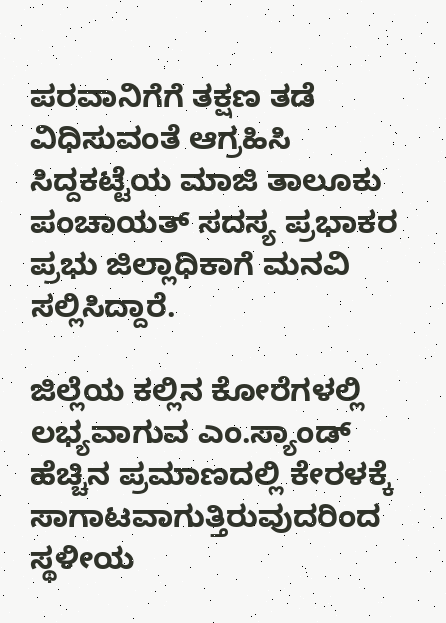ಪರವಾನಿಗೆಗೆ ತಕ್ಷಣ ತಡೆ ವಿಧಿಸುವಂತೆ ಆಗ್ರಹಿಸಿ ಸಿದ್ದಕಟ್ಟೆಯ ಮಾಜಿ ತಾಲೂಕು ಪಂಚಾಯತ್ ಸದಸ್ಯ ಪ್ರಭಾಕರ ಪ್ರಭು ಜಿಲ್ಲಾಧಿಕಾಗೆ ಮನವಿ ಸಲ್ಲಿಸಿದ್ದಾರೆ.

ಜಿಲ್ಲೆಯ ಕಲ್ಲಿನ ಕೋರೆಗಳಲ್ಲಿ ಲಭ್ಯವಾಗುವ ಎಂ.ಸ್ಯಾಂಡ್ ಹೆಚ್ಚಿನ ಪ್ರಮಾಣದಲ್ಲಿ ಕೇರಳಕ್ಕೆ ಸಾಗಾಟವಾಗುತ್ತಿರುವುದರಿಂದ ಸ್ಥಳೀಯ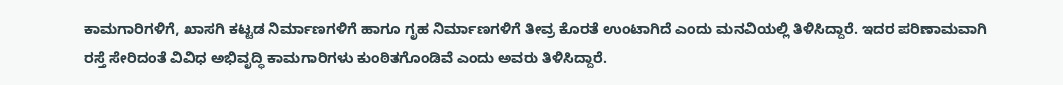ಕಾಮಗಾರಿಗಳಿಗೆ, ಖಾಸಗಿ ಕಟ್ಟಡ ನಿರ್ಮಾಣಗಳಿಗೆ ಹಾಗೂ ಗೃಹ ನಿರ್ಮಾಣಗಳಿಗೆ ತೀವ್ರ ಕೊರತೆ ಉಂಟಾಗಿದೆ ಎಂದು ಮನವಿಯಲ್ಲಿ ತಿಳಿಸಿದ್ದಾರೆ. ಇದರ ಪರಿಣಾಮವಾಗಿ ರಸ್ತೆ ಸೇರಿದಂತೆ ವಿವಿಧ ಅಭಿವೃದ್ಧಿ ಕಾಮಗಾರಿಗಳು ಕುಂಠಿತಗೊಂಡಿವೆ ಎಂದು ಅವರು ತಿಳಿಸಿದ್ದಾರೆ.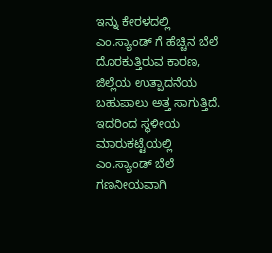ಇನ್ನು ಕೇರಳದಲ್ಲಿ ಎಂ.ಸ್ಯಾಂಡ್ ಗೆ ಹೆಚ್ಚಿನ ಬೆಲೆ ದೊರಕುತ್ತಿರುವ ಕಾರಣ, ಜಿಲ್ಲೆಯ ಉತ್ಪಾದನೆಯ ಬಹುಪಾಲು ಅತ್ತ ಸಾಗುತ್ತಿದೆ. ಇದರಿಂದ ಸ್ಥಳೀಯ ಮಾರುಕಟ್ಟೆಯಲ್ಲಿ ಎಂ.ಸ್ಯಾಂಡ್ ಬೆಲೆ ಗಣನೀಯವಾಗಿ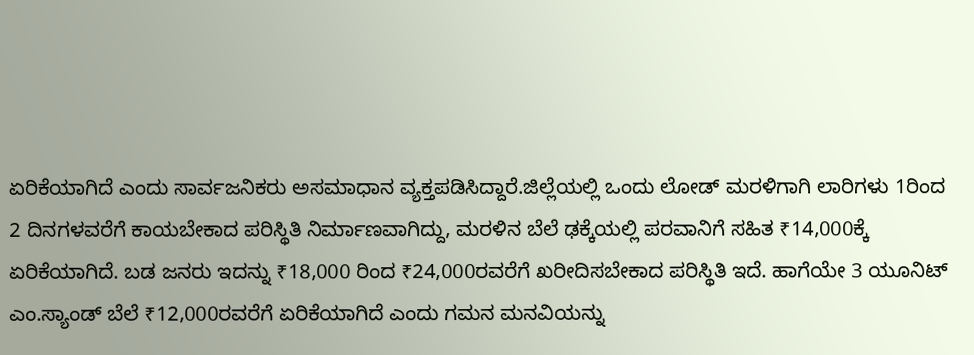ಏರಿಕೆಯಾಗಿದೆ ಎಂದು ಸಾರ್ವಜನಿಕರು ಅಸಮಾಧಾನ ವ್ಯಕ್ತಪಡಿಸಿದ್ದಾರೆ.ಜಿಲ್ಲೆಯಲ್ಲಿ ಒಂದು ಲೋಡ್ ಮರಳಿಗಾಗಿ ಲಾರಿಗಳು 1ರಿಂದ 2 ದಿನಗಳವರೆಗೆ ಕಾಯಬೇಕಾದ ಪರಿಸ್ಥಿತಿ ನಿರ್ಮಾಣವಾಗಿದ್ದು, ಮರಳಿನ ಬೆಲೆ ಢಕ್ಕೆಯಲ್ಲಿ ಪರವಾನಿಗೆ ಸಹಿತ ₹14,000ಕ್ಕೆ ಏರಿಕೆಯಾಗಿದೆ. ಬಡ ಜನರು ಇದನ್ನು ₹18,000 ರಿಂದ ₹24,000ರವರೆಗೆ ಖರೀದಿಸಬೇಕಾದ ಪರಿಸ್ಥಿತಿ ಇದೆ. ಹಾಗೆಯೇ 3 ಯೂನಿಟ್ ಎಂ.ಸ್ಯಾಂಡ್ ಬೆಲೆ ₹12,000ರವರೆಗೆ ಏರಿಕೆಯಾಗಿದೆ ಎಂದು ಗಮನ ಮನವಿಯನ್ನು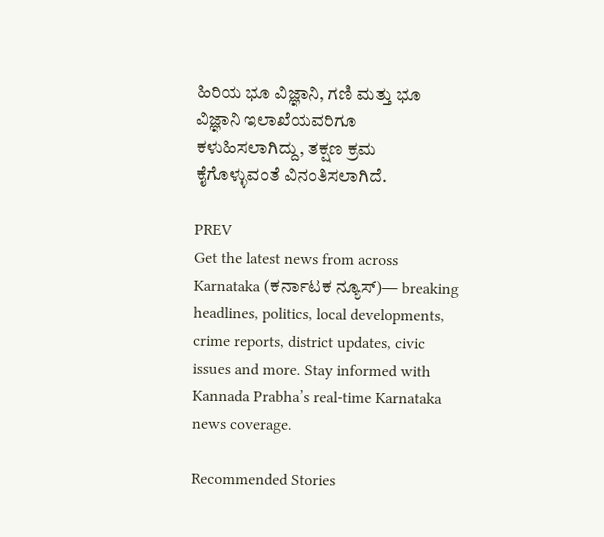ಹಿರಿಯ ಭೂ ವಿಜ್ಞಾನಿ, ಗಣಿ ಮತ್ತು ಭೂ ವಿಜ್ಞಾನಿ ಇಲಾಖೆಯವರಿಗೂ ಕಳುಹಿಸಲಾಗಿದ್ದು, ತಕ್ಷಣ ಕ್ರಮ ಕೈಗೊಳ್ಳುವಂತೆ ವಿನಂತಿಸಲಾಗಿದೆ.

PREV
Get the latest news from across Karnataka (ಕರ್ನಾಟಕ ನ್ಯೂಸ್)— breaking headlines, politics, local developments, crime reports, district updates, civic issues and more. Stay informed with Kannada Prabha’s real‑time Karnataka news coverage.

Recommended Stories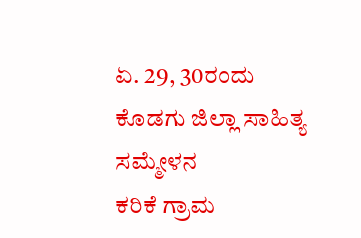ಏ. 29, 30ರಂದು ಕೊಡಗು ಜಿಲ್ಲಾ ಸಾಹಿತ್ಯ ಸಮ್ಮೇಳನ
ಕರಿಕೆ ಗ್ರಾಮ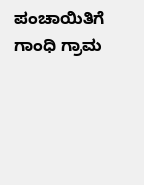ಪಂಚಾಯಿತಿಗೆ ಗಾಂಧಿ ಗ್ರಾಮ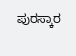ಪುರಸ್ಕಾರ